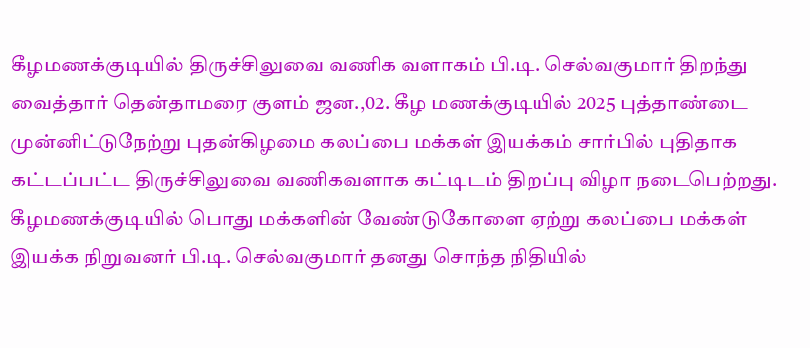கீழமணக்குடியில் திருச்சிலுவை வணிக வளாகம் பி.டி. செல்வகுமார் திறந்து வைத்தார் தென்தாமரை குளம் ஜன.,02. கீழ மணக்குடியில் 2025 புத்தாண்டை முன்னிட்டுநேற்று புதன்கிழமை கலப்பை மக்கள் இயக்கம் சார்பில் புதிதாக கட்டப்பட்ட திருச்சிலுவை வணிகவளாக கட்டிடம் திறப்பு விழா நடைபெற்றது. கீழமணக்குடியில் பொது மக்களின் வேண்டுகோளை ஏற்று கலப்பை மக்கள் இயக்க நிறுவனர் பி.டி. செல்வகுமார் தனது சொந்த நிதியில்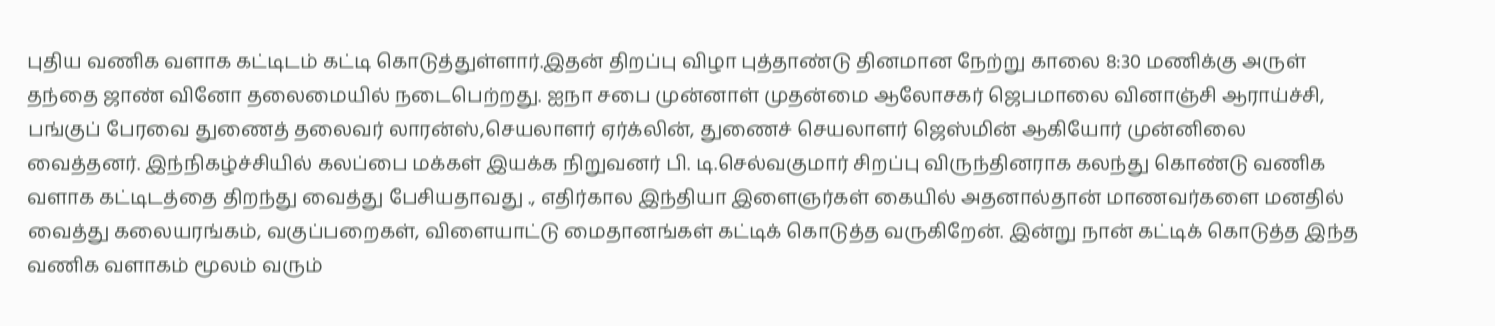புதிய வணிக வளாக கட்டிடம் கட்டி கொடுத்துள்ளார்.இதன் திறப்பு விழா புத்தாண்டு தினமான நேற்று காலை 8:30 மணிக்கு அருள் தந்தை ஜாண் வினோ தலைமையில் நடைபெற்றது. ஐநா சபை முன்னாள் முதன்மை ஆலோசகர் ஜெபமாலை வினாஞ்சி ஆராய்ச்சி, பங்குப் பேரவை துணைத் தலைவர் லாரன்ஸ்,செயலாளர் ஏர்க்லின், துணைச் செயலாளர் ஜெஸ்மின் ஆகியோர் முன்னிலை வைத்தனர். இந்நிகழ்ச்சியில் கலப்பை மக்கள் இயக்க நிறுவனர் பி. டி.செல்வகுமார் சிறப்பு விருந்தினராக கலந்து கொண்டு வணிக வளாக கட்டிடத்தை திறந்து வைத்து பேசியதாவது ., எதிர்கால இந்தியா இளைஞர்கள் கையில் அதனால்தான் மாணவர்களை மனதில் வைத்து கலையரங்கம், வகுப்பறைகள், விளையாட்டு மைதானங்கள் கட்டிக் கொடுத்த வருகிறேன். இன்று நான் கட்டிக் கொடுத்த இந்த வணிக வளாகம் மூலம் வரும்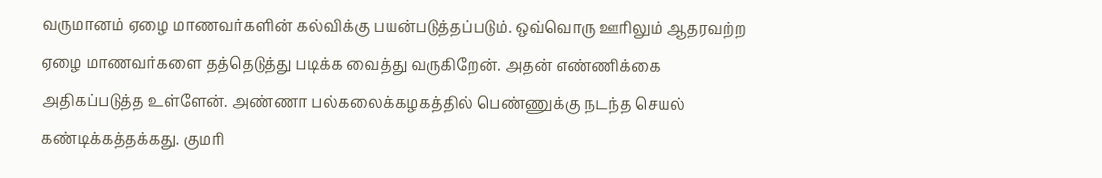வருமானம் ஏழை மாணவர்களின் கல்விக்கு பயன்படுத்தப்படும். ஒவ்வொரு ஊரிலும் ஆதரவற்ற ஏழை மாணவர்களை தத்தெடுத்து படிக்க வைத்து வருகிறேன். அதன் எண்ணிக்கை அதிகப்படுத்த உள்ளேன். அண்ணா பல்கலைக்கழகத்தில் பெண்ணுக்கு நடந்த செயல் கண்டிக்கத்தக்கது. குமரி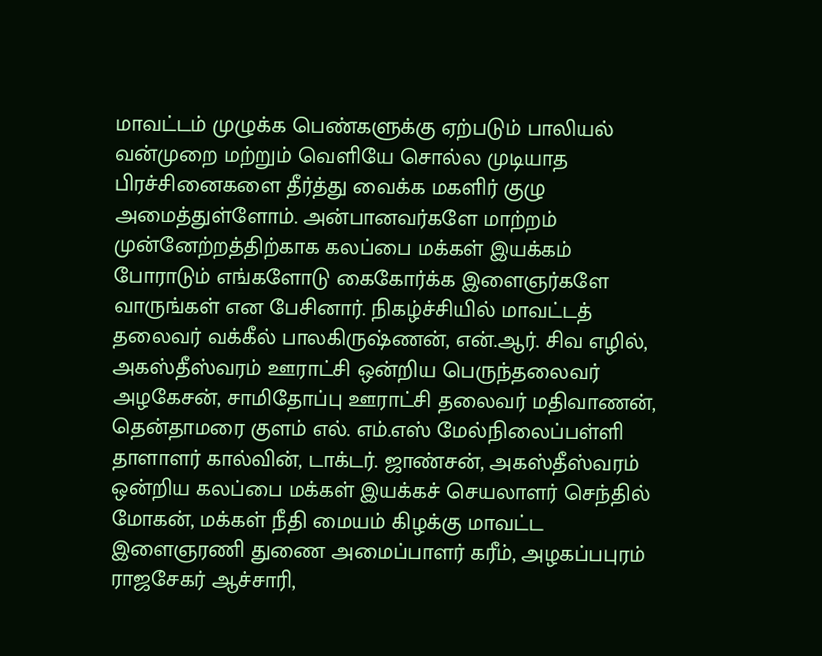மாவட்டம் முழுக்க பெண்களுக்கு ஏற்படும் பாலியல் வன்முறை மற்றும் வெளியே சொல்ல முடியாத பிரச்சினைகளை தீர்த்து வைக்க மகளிர் குழு அமைத்துள்ளோம். அன்பானவர்களே மாற்றம் முன்னேற்றத்திற்காக கலப்பை மக்கள் இயக்கம் போராடும் எங்களோடு கைகோர்க்க இளைஞர்களே வாருங்கள் என பேசினார். நிகழ்ச்சியில் மாவட்டத் தலைவர் வக்கீல் பாலகிருஷ்ணன், என்.ஆர். சிவ எழில், அகஸ்தீஸ்வரம் ஊராட்சி ஒன்றிய பெருந்தலைவர் அழகேசன், சாமிதோப்பு ஊராட்சி தலைவர் மதிவாணன், தென்தாமரை குளம் எல். எம்.எஸ் மேல்நிலைப்பள்ளி தாளாளர் கால்வின், டாக்டர். ஜாண்சன், அகஸ்தீஸ்வரம் ஒன்றிய கலப்பை மக்கள் இயக்கச் செயலாளர் செந்தில் மோகன், மக்கள் நீதி மையம் கிழக்கு மாவட்ட இளைஞரணி துணை அமைப்பாளர் கரீம், அழகப்பபுரம் ராஜசேகர் ஆச்சாரி,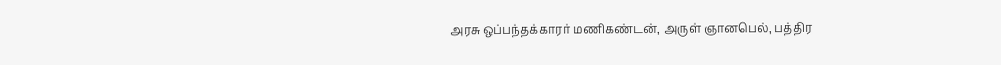அரசு ஒப்பந்தக்காரர் மணிகண்டன், அருள் ஞானபெல், பத்திர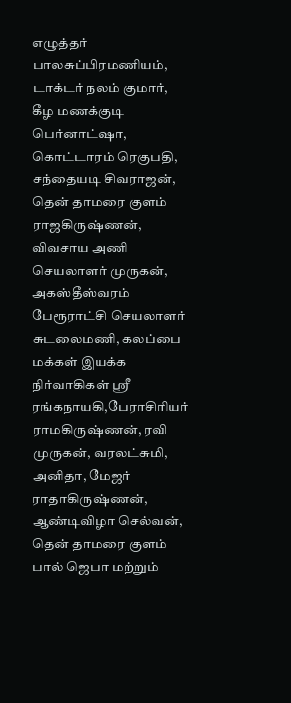எழுத்தர் பாலசுப்பிரமணியம், டாக்டர் நலம் குமார், கீழ மணக்குடி பெர்னாட்ஷா, கொட்டாரம் ரெகுபதி, சந்தையடி சிவராஜன், தென் தாமரை குளம் ராஜகிருஷ்ணன், விவசாய அணி செயலாளர் முருகன், அகஸ்தீஸ்வரம் பேரூராட்சி செயலாளர் சுடலைமணி, கலப்பை மக்கள் இயக்க நிர்வாகிகள் ஸ்ரீ ரங்கநாயகி,பேராசிரியர் ராமகிருஷ்ணன், ரவி முருகன், வரலட்சுமி, அனிதா, மேஜர் ராதாகிருஷ்ணன், ஆண்டிவிழா செல்வன், தென் தாமரை குளம் பால் ஜெபா மற்றும்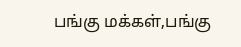பங்கு மக்கள்,பங்கு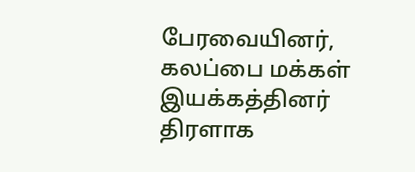பேரவையினர், கலப்பை மக்கள் இயக்கத்தினர் திரளாக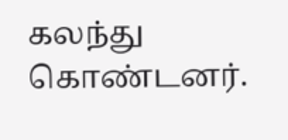கலந்து கொண்டனர்.